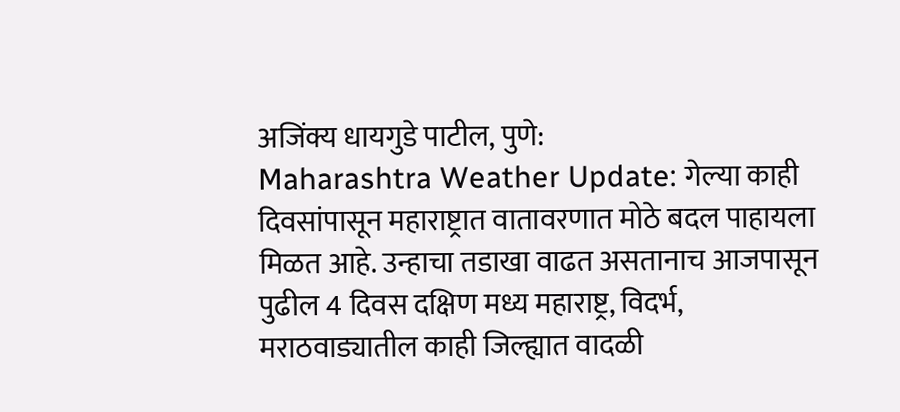अजिंक्य धायगुडे पाटील, पुणे:
Maharashtra Weather Update: गेल्या काही दिवसांपासून महाराष्ट्रात वातावरणात मोठे बदल पाहायला मिळत आहे. उन्हाचा तडाखा वाढत असतानाच आजपासून पुढील 4 दिवस दक्षिण मध्य महाराष्ट्र, विदर्भ, मराठवाड्यातील काही जिल्ह्यात वादळी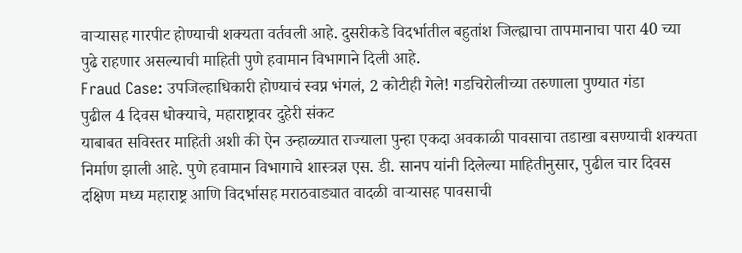वाऱ्यासह गारपीट होण्याची शक्यता वर्तवली आहे. दुसरीकडे विदर्भातील बहुतांश जिल्ह्याचा तापमानाचा पारा 40 च्या पुढे राहणार असल्याची माहिती पुणे हवामान विभागाने दिली आहे.
Fraud Case: उपजिल्हाधिकारी होण्याचं स्वप्न भंगलं, 2 कोटीही गेले! गडचिरोलीच्या तरुणाला पुण्यात गंडा
पुढील 4 दिवस धोक्याचे, महाराष्ट्रावर दुहेरी संकट
याबाबत सविस्तर माहिती अशी की ऐन उन्हाळ्यात राज्याला पुन्हा एकदा अवकाळी पावसाचा तडाखा बसण्याची शक्यता निर्माण झाली आहे. पुणे हवामान विभागाचे शास्त्रज्ञ एस. डी. सानप यांनी दिलेल्या माहितीनुसार, पुढील चार दिवस दक्षिण मध्य महाराष्ट्र आणि विदर्भासह मराठवाड्यात वादळी वाऱ्यासह पावसाची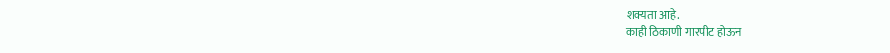शक्यता आहे.
काही ठिकाणी गारपीट होऊन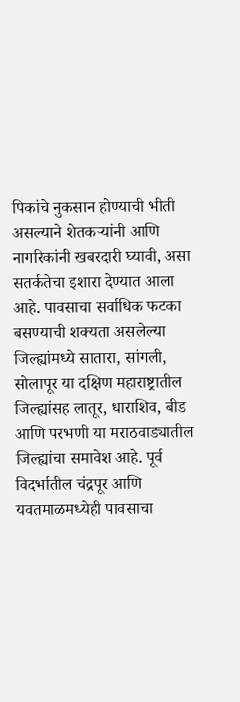पिकांचे नुकसान होण्याची भीती असल्याने शेतकऱ्यांनी आणि नागरिकांनी खबरदारी घ्यावी, असा सतर्कतेचा इशारा देण्यात आला आहे. पावसाचा सर्वाधिक फटका बसण्याची शक्यता असलेल्या जिल्ह्यांमध्ये सातारा, सांगली, सोलापूर या दक्षिण महाराष्ट्रातील जिल्ह्यांसह लातूर, धाराशिव, बीड आणि परभणी या मराठवाड्यातील जिल्ह्यांचा समावेश आहे. पूर्व विदर्भातील चंद्रपूर आणि यवतमाळमध्येही पावसाचा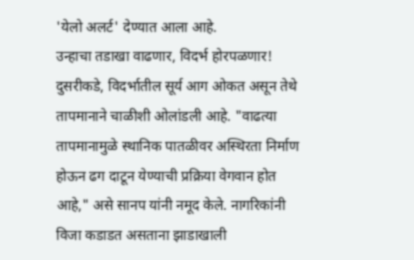'येलो अलर्ट' देण्यात आला आहे.
उन्हाचा तडाखा वाढणार, विदर्भ होरपळणार!
दुसरीकडे, विदर्भातील सूर्य आग ओकत असून तेथे तापमानाने चाळीशी ओलांडली आहे. "वाढत्या तापमानामुळे स्थानिक पातळीवर अस्थिरता निर्माण होऊन ढग दाटून येण्याची प्रक्रिया वेगवान होत आहे," असे सानप यांनी नमूद केले. नागरिकांनी विजा कडाडत असताना झाडाखाली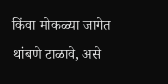किंवा मोकळ्या जागेत थांबणे टाळावे, असे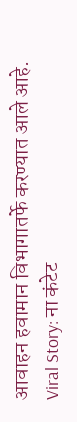आवाहन हवामान विभागातर्फे करण्यात आले आहे.
Viral Story: ना कंटेट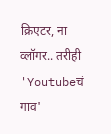क्रिएटर, ना व्लॉगर.. तरीही 'Youtubeचं गाव'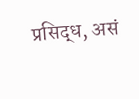प्रसिद्ध, असं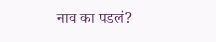नाव का पडलं?